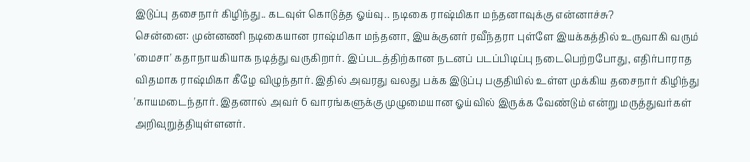இடுப்பு தசைநார் கிழிந்து.. கடவுள் கொடுத்த ஓய்வு.. நடிகை ராஷ்மிகா மந்தனாவுக்கு என்னாச்சு?
சென்னை: முன்னணி நடிகையான ராஷ்மிகா மந்தனா, இயக்குனர் ரவீந்தரா புள்ளே இயக்கத்தில் உருவாகி வரும் 'மைசா' கதாநாயகியாக நடித்து வருகிறார். இப்படத்திற்கான நடனப் படப்பிடிப்பு நடைபெற்றபோது, எதிர்பாராத விதமாக ராஷ்மிகா கீழே விழுந்தார். இதில் அவரது வலது பக்க இடுப்பு பகுதியில் உள்ள முக்கிய தசைநார் கிழிந்து 'காயமடைந்தார். இதனால் அவர் 6 வாரங்களுக்கு முழுமையான ஓய்வில் இருக்க வேண்டும் என்று மருத்துவர்கள் அறிவுறுத்தியுள்ளனர்.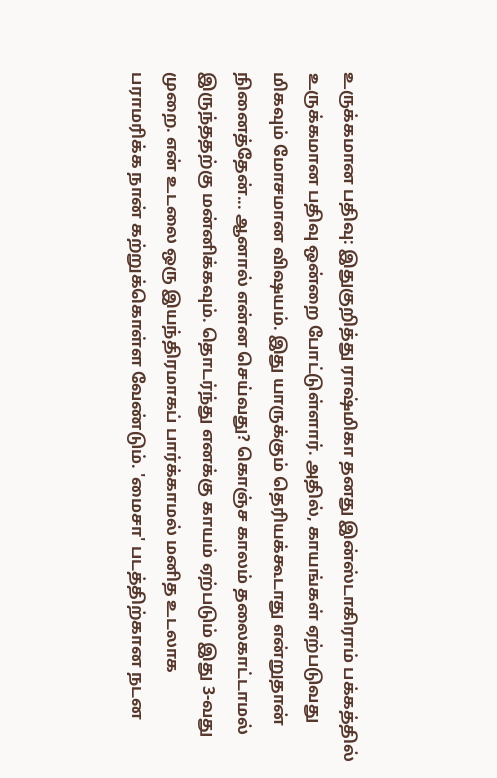உருக்கமான பதிவு: இதுகுறித்து ராஷ்மிகா தனது இன்ஸ்டாகிராம் பக்கத்தில் உருக்கமான பதிவு ஒன்றை போட்டுள்ளார். அதில், காயங்கள் ஏற்படுவது மிகவும் மோசமான விஷயம். இது யாருக்கும் தெரியக்கூடாது என்றுதான் நினைத்தேன்... ஆனால் என்ன செய்வது? கொஞ்ச காலம் தலைகாட்டாமல் இருந்ததற்கு மன்னிக்கவும். தொடர்ந்து எனக்கு காயம் ஏற்படும் இது 3-வது முறை. என் உடலை ஒரு இயந்திரமாகப் பார்க்காமல் மனித உடலாக பராமரிக்க நான் கற்றுக்கொள்ள வேண்டும். 'மைசா' படத்திற்கான நடன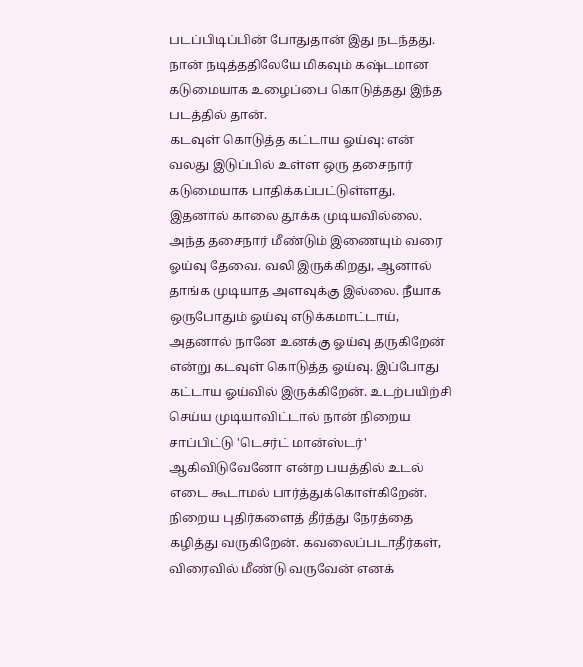படப்பிடிப்பின் போதுதான் இது நடந்தது. நான் நடித்ததிலேயே மிகவும் கஷ்டமான கடுமையாக உழைப்பை கொடுத்தது இந்த படத்தில் தான்.
கடவுள் கொடுத்த கட்டாய ஓய்வு: என் வலது இடுப்பில் உள்ள ஒரு தசைநார் கடுமையாக பாதிக்கப்பட்டுள்ளது. இதனால் காலை தூக்க முடியவில்லை. அந்த தசைநார் மீண்டும் இணையும் வரை ஓய்வு தேவை. வலி இருக்கிறது, ஆனால் தாங்க முடியாத அளவுக்கு இல்லை. நீயாக ஒருபோதும் ஓய்வு எடுக்கமாட்டாய், அதனால் நானே உனக்கு ஓய்வு தருகிறேன் என்று கடவுள் கொடுத்த ஓய்வு. இப்போது கட்டாய ஓய்வில் இருக்கிறேன். உடற்பயிற்சி செய்ய முடியாவிட்டால் நான் நிறைய சாப்பிட்டு 'டெசர்ட் மான்ஸ்டர்' ஆகிவிடுவேனோ என்ற பயத்தில் உடல் எடை கூடாமல் பார்த்துக்கொள்கிறேன். நிறைய புதிர்களைத் தீர்த்து நேரத்தை கழித்து வருகிறேன். கவலைப்படாதீர்கள், விரைவில் மீண்டு வருவேன் எனக்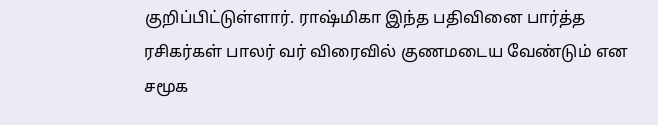குறிப்பிட்டுள்ளார். ராஷ்மிகா இந்த பதிவினை பார்த்த ரசிகர்கள் பாலர் வர் விரைவில் குணமடைய வேண்டும் என சமூக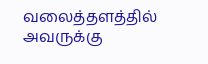வலைத்தளத்தில் அவருக்கு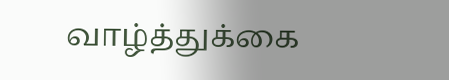வாழ்த்துக்கை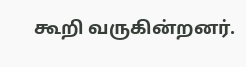கூறி வருகின்றனர்.